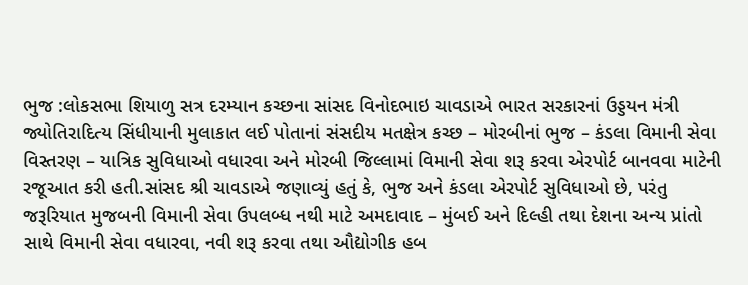ભુજ :લોકસભા શિયાળુ સત્ર દરમ્યાન કચ્છના સાંસદ વિનોદભાઇ ચાવડાએ ભારત સરકારનાં ઉડ્ડયન મંત્રી જ્યોતિરાદિત્ય સિંધીયાની મુલાકાત લઈ પોતાનાં સંસદીય મતક્ષેત્ર કચ્છ – મોરબીનાં ભુજ – કંડલા વિમાની સેવા વિસ્તરણ – યાત્રિક સુવિધાઓ વધારવા અને મોરબી જિલ્લામાં વિમાની સેવા શરૂ કરવા એરપોર્ટ બાનવવા માટેની રજૂઆત કરી હતી.સાંસદ શ્રી ચાવડાએ જણાવ્યું હતું કે, ભુજ અને કંડલા એરપોર્ટ સુવિધાઓ છે, પરંતુ જરૂરિયાત મુજબની વિમાની સેવા ઉપલબ્ધ નથી માટે અમદાવાદ – મુંબઈ અને દિલ્હી તથા દેશના અન્ય પ્રાંતો સાથે વિમાની સેવા વધારવા, નવી શરૂ કરવા તથા ઔદ્યોગીક હબ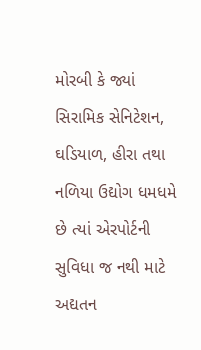મોરબી કે જ્યાં સિરામિક સેનિટેશન, ઘડિયાળ, હીરા તથા નળિયા ઉદ્યોગ ધમધમે છે ત્યાં એરપોર્ટની સુવિધા જ નથી માટે અદ્યતન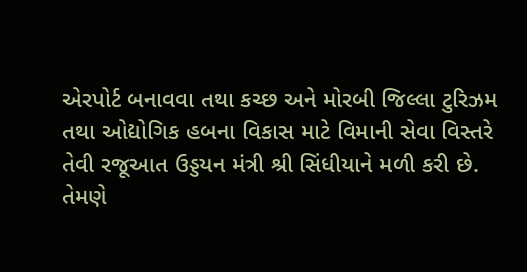એરપોર્ટ બનાવવા તથા કચ્છ અને મોરબી જિલ્લા ટુરિઝમ તથા ઓદ્યોગિક હબના વિકાસ માટે વિમાની સેવા વિસ્તરે તેવી રજૂઆત ઉડ્ડયન મંત્રી શ્રી સિંધીયાને મળી કરી છે. તેમણે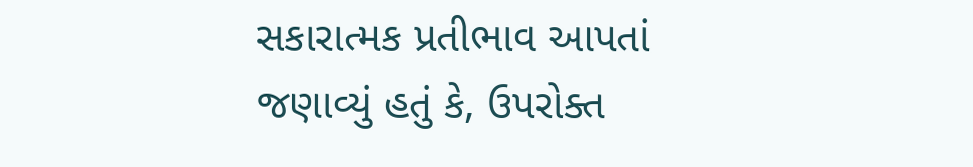સકારાત્મક પ્રતીભાવ આપતાં જણાવ્યું હતું કે, ઉપરોક્ત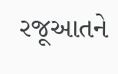રજૂઆતને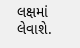લક્ષમાં લેવાશે.